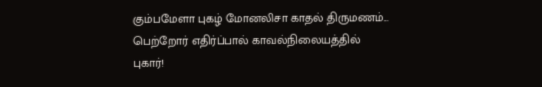கும்பமேளா புகழ் மோனலிசா காதல் திருமணம்... பெற்றோர் எதிர்ப்பால் காவல்நிலையத்தில் புகார்!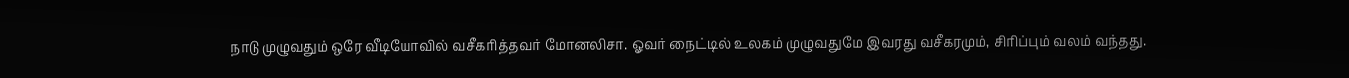நாடு முழுவதும் ஒரே வீடியோவில் வசீகரித்தவர் மோனலிசா. ஓவர் நைட்டில் உலகம் முழுவதுமே இவரது வசீகரமும், சிரிப்பும் வலம் வந்தது.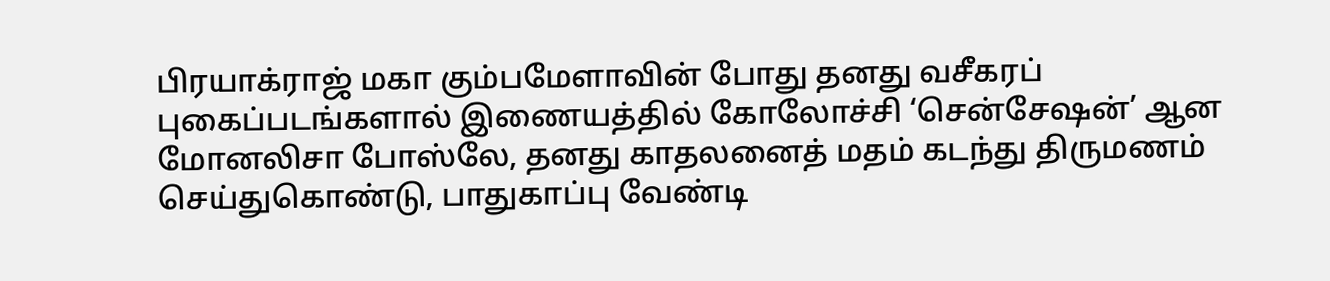பிரயாக்ராஜ் மகா கும்பமேளாவின் போது தனது வசீகரப் புகைப்படங்களால் இணையத்தில் கோலோச்சி ‘சென்சேஷன்’ ஆன மோனலிசா போஸ்லே, தனது காதலனைத் மதம் கடந்து திருமணம் செய்துகொண்டு, பாதுகாப்பு வேண்டி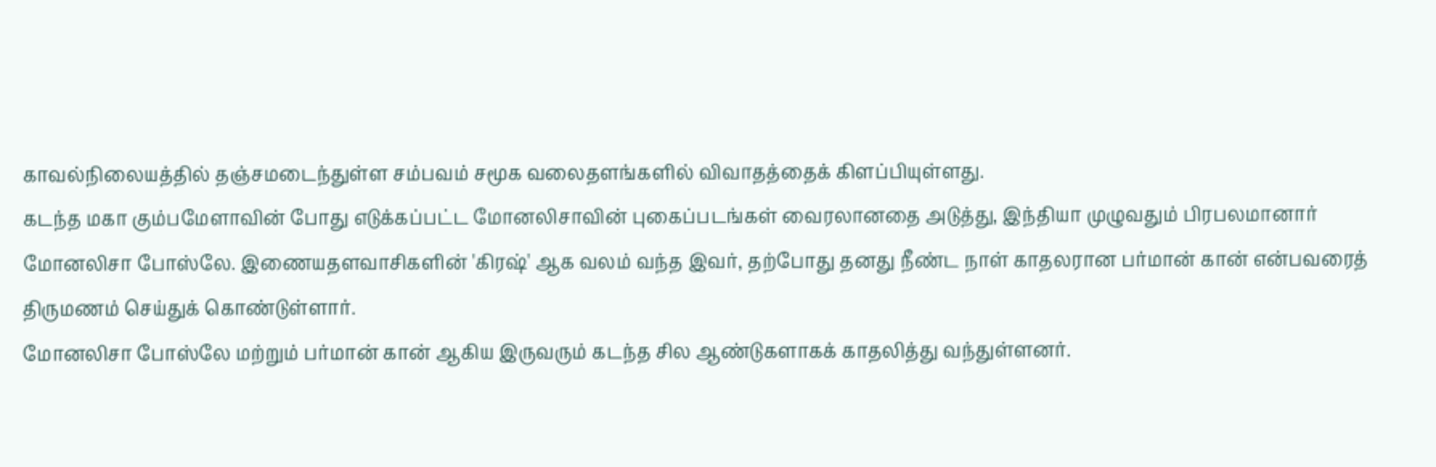காவல்நிலையத்தில் தஞ்சமடைந்துள்ள சம்பவம் சமூக வலைதளங்களில் விவாதத்தைக் கிளப்பியுள்ளது.
கடந்த மகா கும்பமேளாவின் போது எடுக்கப்பட்ட மோனலிசாவின் புகைப்படங்கள் வைரலானதை அடுத்து, இந்தியா முழுவதும் பிரபலமானார் மோனலிசா போஸ்லே. இணையதளவாசிகளின் 'கிரஷ்' ஆக வலம் வந்த இவர், தற்போது தனது நீண்ட நாள் காதலரான பர்மான் கான் என்பவரைத் திருமணம் செய்துக் கொண்டுள்ளார்.
மோனலிசா போஸ்லே மற்றும் பர்மான் கான் ஆகிய இருவரும் கடந்த சில ஆண்டுகளாகக் காதலித்து வந்துள்ளனர்.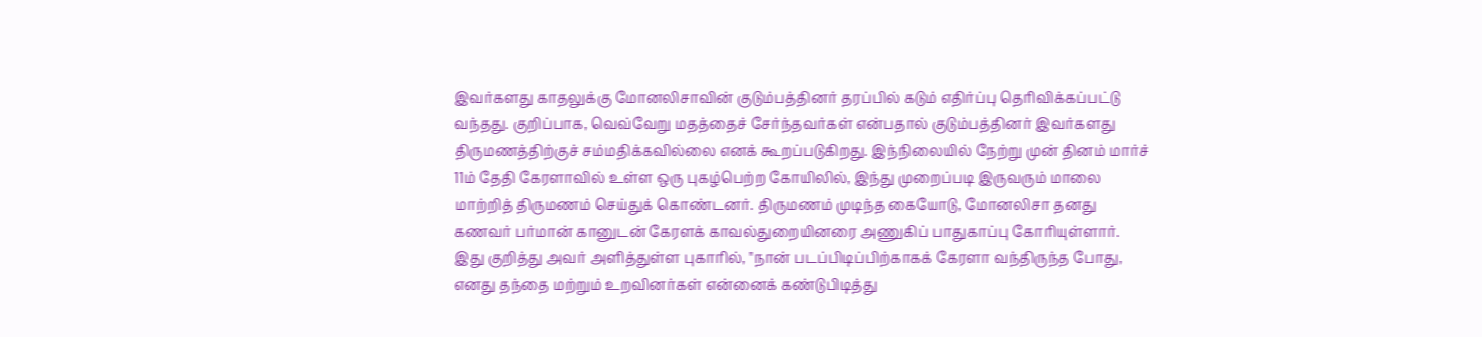இவர்களது காதலுக்கு மோனலிசாவின் குடும்பத்தினர் தரப்பில் கடும் எதிர்ப்பு தெரிவிக்கப்பட்டு வந்தது. குறிப்பாக, வெவ்வேறு மதத்தைச் சேர்ந்தவர்கள் என்பதால் குடும்பத்தினர் இவர்களது திருமணத்திற்குச் சம்மதிக்கவில்லை எனக் கூறப்படுகிறது. இந்நிலையில் நேற்று முன் தினம் மார்ச் 11ம் தேதி கேரளாவில் உள்ள ஒரு புகழ்பெற்ற கோயிலில், இந்து முறைப்படி இருவரும் மாலை மாற்றித் திருமணம் செய்துக் கொண்டனர். திருமணம் முடிந்த கையோடு, மோனலிசா தனது கணவர் பர்மான் கானுடன் கேரளக் காவல்துறையினரை அணுகிப் பாதுகாப்பு கோரியுள்ளார்.
இது குறித்து அவர் அளித்துள்ள புகாரில், "நான் படப்பிடிப்பிற்காகக் கேரளா வந்திருந்த போது, எனது தந்தை மற்றும் உறவினர்கள் என்னைக் கண்டுபிடித்து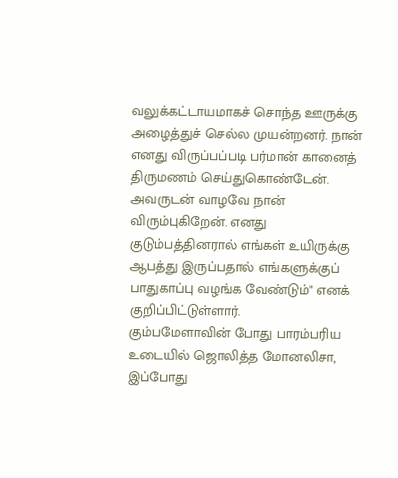வலுக்கட்டாயமாகச் சொந்த ஊருக்கு அழைத்துச் செல்ல முயன்றனர். நான் எனது விருப்பப்படி பர்மான் கானைத் திருமணம் செய்துகொண்டேன். அவருடன் வாழவே நான் விரும்புகிறேன். எனது குடும்பத்தினரால் எங்கள் உயிருக்கு ஆபத்து இருப்பதால் எங்களுக்குப் பாதுகாப்பு வழங்க வேண்டும்" எனக் குறிப்பிட்டுள்ளார்.
கும்பமேளாவின் போது பாரம்பரிய உடையில் ஜொலித்த மோனலிசா, இப்போது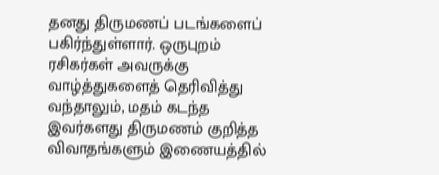தனது திருமணப் படங்களைப் பகிர்ந்துள்ளார். ஒருபுறம் ரசிகர்கள் அவருக்கு வாழ்த்துகளைத் தெரிவித்து வந்தாலும், மதம் கடந்த இவர்களது திருமணம் குறித்த விவாதங்களும் இணையத்தில்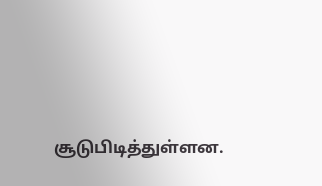சூடுபிடித்துள்ளன.